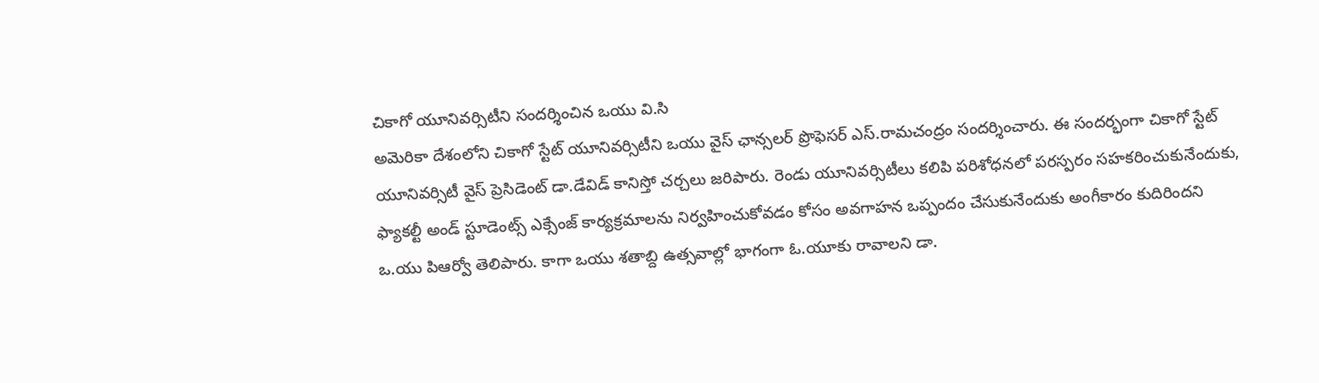చికాగో యూనివర్సిటీని సందర్శించిన ఒయు వి.సి
అమెరికా దేశంలోని చికాగో స్టేట్ యూనివర్సిటీని ఒయు వైస్ ఛాన్సలర్ ప్రొఫెసర్ ఎస్.రామచంద్రం సందర్శించారు. ఈ సందర్భంగా చికాగో స్టేట్ యూనివర్సిటీ వైస్ ప్రెసిడెంట్ డా.డేవిడ్ కానిస్తో చర్చలు జరిపారు. రెండు యూనివర్సిటీలు కలిపి పరిశోధనలో పరస్పరం సహకరించుకునేందుకు, ఫ్యాకల్టీ అండ్ స్టూడెంట్స్ ఎక్సేంజ్ కార్యక్రమాలను నిర్వహించుకోవడం కోసం అవగాహన ఒప్పందం చేసుకునేందుకు అంగీకారం కుదిరిందని ఒ.యు పిఆర్వో తెలిపారు. కాగా ఒయు శతాబ్ది ఉత్సవాల్లో భాగంగా ఓ.యూకు రావాలని డా.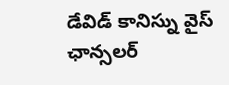డేవిడ్ కానిస్ను వైస్ ఛాన్సలర్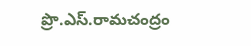ప్రొ.ఎస్.రామచంద్రం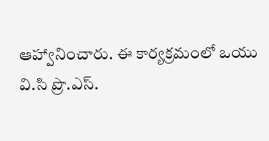ఆహ్వానించారు. ఈ కార్యక్రమంలో ఒయు వి.సి ప్రొ.ఎస్.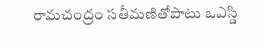రామచంద్రం సతీమణితోపాటు ఒఎస్డి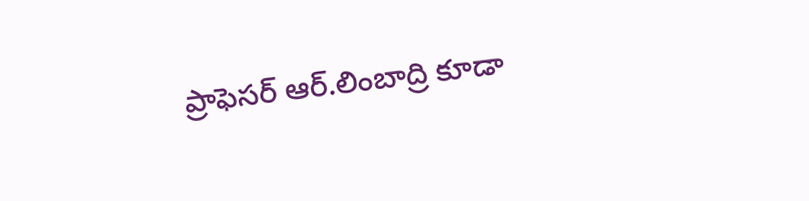ప్రాఫెసర్ ఆర్.లింబాద్రి కూడా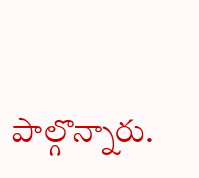పాల్గొన్నారు.